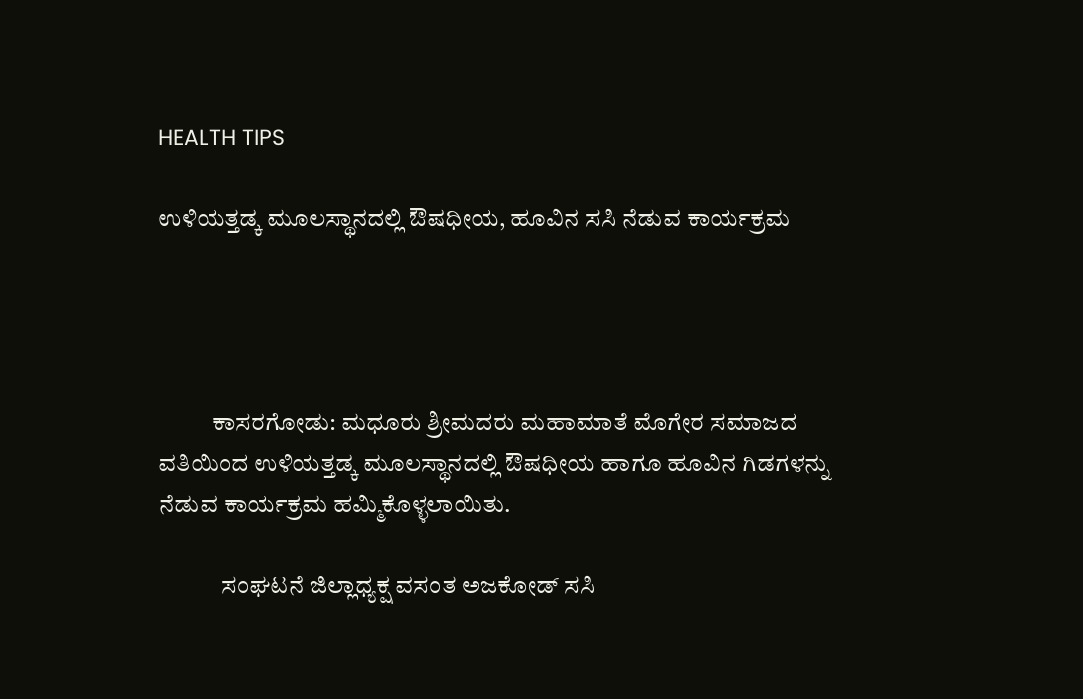HEALTH TIPS

ಉಳಿಯತ್ತಡ್ಕ ಮೂಲಸ್ಥಾನದಲ್ಲಿ ಔಷಧೀಯ, ಹೂವಿನ ಸಸಿ ನೆಡುವ ಕಾರ್ಯಕ್ರಮ




           ಕಾಸರಗೋಡು: ಮಧೂರು ಶ್ರೀಮದರು ಮಹಾಮಾತೆ ಮೊಗೇರ ಸಮಾಜದ ವತಿಯಿಂದ ಉಳಿಯತ್ತಡ್ಕ ಮೂಲಸ್ಥಾನದಲ್ಲಿ ಔಷಧೀಯ ಹಾಗೂ ಹೂವಿನ ಗಿಡಗಳನ್ನು ನೆಡುವ ಕಾರ್ಯಕ್ರಮ ಹಮ್ಮಿಕೊಳ್ಳಲಾಯಿತು.

             ಸಂಘಟನೆ ಜಿಲ್ಲಾಧ್ಯಕ್ಷ ವಸಂತ ಅಜಕೋಡ್ ಸಸಿ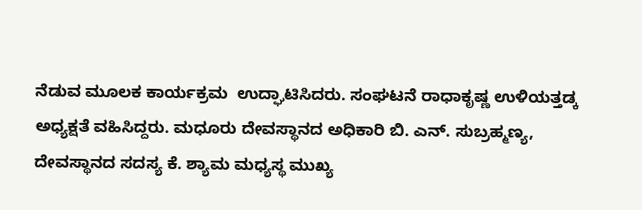ನೆಡುವ ಮೂಲಕ ಕಾರ್ಯಕ್ರಮ  ಉದ್ಘಾಟಿಸಿದರು. ಸಂಘಟನೆ ರಾಧಾಕೃಷ್ಣ ಉಳಿಯತ್ತಡ್ಕ ಅಧ್ಯಕ್ಷತೆ ವಹಿಸಿದ್ದರು. ಮಧೂರು ದೇವಸ್ಥಾನದ ಅಧಿಕಾರಿ ಬಿ. ಎನ್. ಸುಬ್ರಹ್ಮಣ್ಯ, ದೇವಸ್ಥಾನದ ಸದಸ್ಯ ಕೆ. ಶ್ಯಾಮ ಮಧ್ಯಸ್ಥ ಮುಖ್ಯ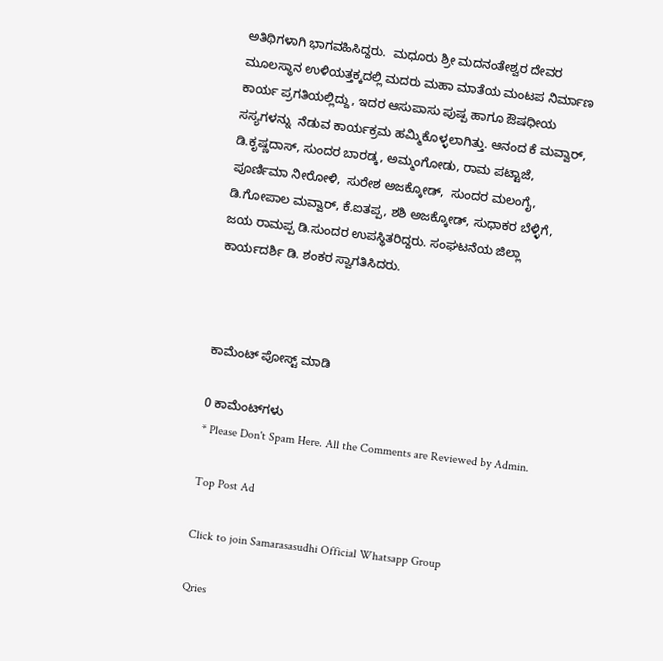ಅತಿಥಿಗಳಾಗಿ ಭಾಗವಹಿಸಿದ್ದರು.  ಮಧೂರು ಶ್ರೀ ಮದನಂತೇಶ್ವರ ದೇವರ ಮೂಲಸ್ಥಾನ ಉಳಿಯತ್ತಕ್ಕದಲ್ಲಿ ಮದರು ಮಹಾ ಮಾತೆಯ ಮಂಟಪ ನಿರ್ಮಾಣ ಕಾರ್ಯ ಪ್ರಗತಿಯಲ್ಲಿದ್ದು, ಇದರ ಆಸುಪಾಸು ಪುಷ್ಪ ಹಾಗೂ ಔಷಧೀಯ ಸಸ್ಯಗಳನ್ನು  ನೆಡುವ ಕಾರ್ಯಕ್ರಮ ಹಮ್ಮಿಕೊಳ್ಳಲಾಗಿತ್ತು. ಆನಂದ ಕೆ ಮವ್ವಾರ್, ಡಿ.ಕೃಷ್ಣದಾಸ್, ಸುಂದರ ಬಾರಡ್ಕ, ಅಮ್ಮಂಗೋಡು, ರಾಮ ಪಟ್ಟಾಜೆ, ಪೂರ್ಣಿಮಾ ನೀರೋಳಿ,  ಸುರೇಶ ಅಜಕ್ಕೋಡ್,  ಸುಂದರ ಮಲಂಗೈ,  ಡಿ.ಗೋಪಾಲ ಮವ್ವಾರ್, ಕೆ.ಐತಪ್ಪ, ಶಶಿ ಅಜಕ್ಕೋಡ್, ಸುಧಾಕರ ಬೆಳ್ಳಿಗೆ, ಜಯ ರಾಮಪ್ಪ ಡಿ.ಸುಂದರ ಉಪಸ್ಥಿತರಿದ್ದರು. ಸಂಘಟನೆಯ ಜಿಲ್ಲಾ ಕಾರ್ಯದರ್ಶಿ ಡಿ. ಶಂಕರ ಸ್ವಾಗತಿಸಿದರು.



ಕಾಮೆಂಟ್‌‌ ಪೋಸ್ಟ್‌ ಮಾಡಿ

0 ಕಾಮೆಂಟ್‌ಗಳು
* Please Don't Spam Here. All the Comments are Reviewed by Admin.

Top Post Ad

Click to join Samarasasudhi Official Whatsapp Group

Qries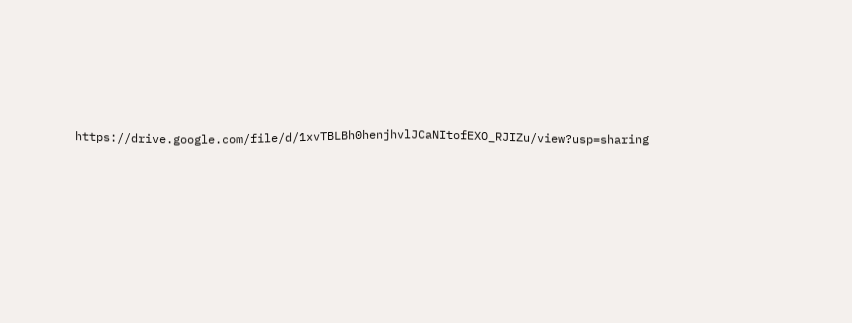https://drive.google.com/file/d/1xvTBLBh0henjhvlJCaNItofEXO_RJIZu/view?usp=sharing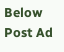Below Post Ad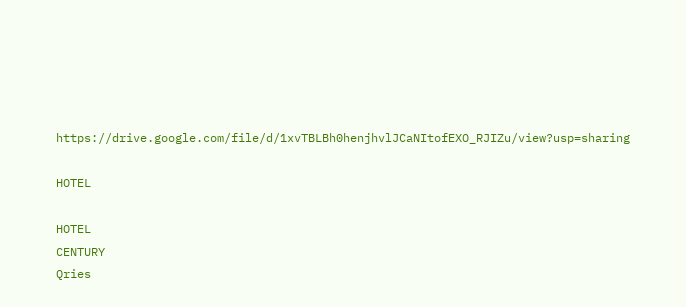https://drive.google.com/file/d/1xvTBLBh0henjhvlJCaNItofEXO_RJIZu/view?usp=sharing

HOTEL

HOTEL
CENTURY
Qries